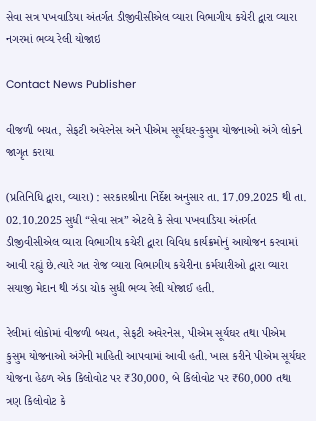સેવા સત્ર પખવાડિયા અંતર્ગત ડીજીવીસીએલ વ્યારા વિભાગીય કચેરી દ્વારા વ્યારા નગરમાં ભવ્ય રેલી યોજાઇ

Contact News Publisher

વીજળી બચત, સેફટી અવેરનેસ અને પીએમ સૂર્યઘર-કુસુમ યોજનાઓ અંગે લોકને જાગૃત કરાયા

(પ્રતિનિધિ દ્વારા, વ્યારા) : સરકારશ્રીના નિર્દેશ અનુસાર તા. 17.09.2025 થી તા. 02.10.2025 સુધી “સેવા સત્ર” એટલે કે સેવા પખવાડિયા અંતર્ગત ડીજીવીસીએલ વ્યારા વિભાગીય કચેરી દ્વારા વિવિધ કાર્યક્રમોનું આયોજન કરવામાં આવી રહ્યું છે.ત્યારે ગત રોજ વ્યારા વિભાગીય કચેરીના કર્મચારીઓ દ્વારા વ્યારા સયાજી મેદાન થી ઝંડા ચોક સુધી ભવ્ય રેલી યોજાઈ હતી.

રેલીમાં લોકોમાં વીજળી બચત, સેફટી અવેરનેસ, પીએમ સૂર્યઘર તથા પીએમ કુસુમ યોજનાઓ અંગેની માહિતી આપવામાં આવી હતી. ખાસ કરીને પીએમ સૂર્યઘર યોજના હેઠળ એક કિલોવોટ પર ₹30,000, બે કિલોવોટ પર ₹60,000 તથા ત્રણ કિલોવોટ કે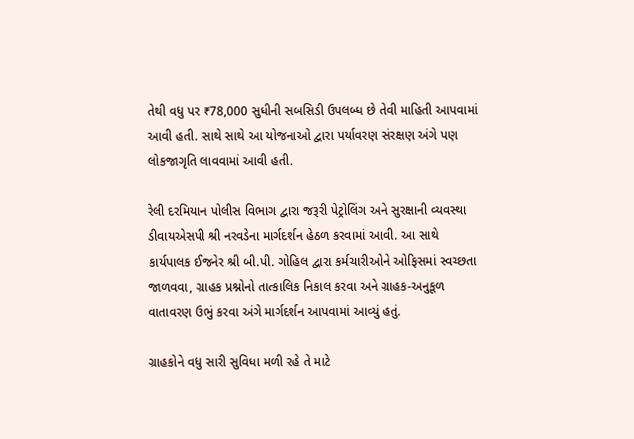તેથી વધુ પર ₹78,000 સુધીની સબસિડી ઉપલબ્ધ છે તેવી માહિતી આપવામાં આવી હતી. સાથે સાથે આ યોજનાઓ દ્વારા પર્યાવરણ સંરક્ષણ અંગે પણ લોકજાગૃતિ લાવવામાં આવી હતી.

રેલી દરમિયાન પોલીસ વિભાગ દ્વારા જરૂરી પેટ્રોલિંગ અને સુરક્ષાની વ્યવસ્થા ડીવાયએસપી શ્રી નરવડેના માર્ગદર્શન હેઠળ કરવામાં આવી. આ સાથે કાર્યપાલક ઈજનેર શ્રી બી.પી. ગોહિલ દ્વારા કર્મચારીઓને ઓફિસમાં સ્વચ્છતા જાળવવા, ગ્રાહક પ્રશ્નોનો તાત્કાલિક નિકાલ કરવા અને ગ્રાહક-અનુકૂળ વાતાવરણ ઉભું કરવા અંગે માર્ગદર્શન આપવામાં આવ્યું હતું.

ગ્રાહકોને વધુ સારી સુવિધા મળી રહે તે માટે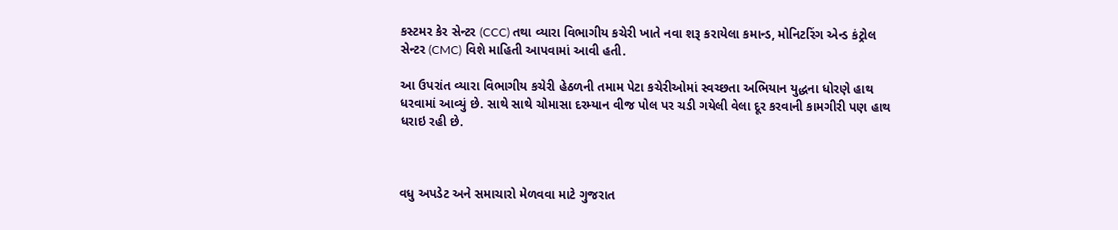કસ્ટમર કેર સેન્ટર (CCC) તથા વ્યારા વિભાગીય કચેરી ખાતે નવા શરૂ કરાયેલા કમાન્ડ, મોનિટરિંગ એન્ડ કંટ્રોલ સેન્ટર (CMC) વિશે માહિતી આપવામાં આવી હતી.

આ ઉપરાંત વ્યારા વિભાગીય કચેરી હેઠળની તમામ પેટા કચેરીઓમાં સ્વચ્છતા અભિયાન યુદ્ધના ધોરણે હાથ ધરવામાં આવ્યું છે. સાથે સાથે ચોમાસા દરમ્યાન વીજ પોલ પર ચડી ગયેલી વેલા દૂર કરવાની કામગીરી પણ હાથ ધરાઇ રહી છે.



વધુ અપડેટ અને સમાચારો મેળવવા માટે ગુજરાત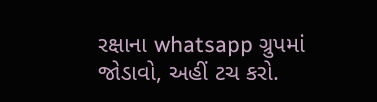રક્ષાના whatsapp ગ્રુપમાં જોડાવો, અહીં ટચ કરો.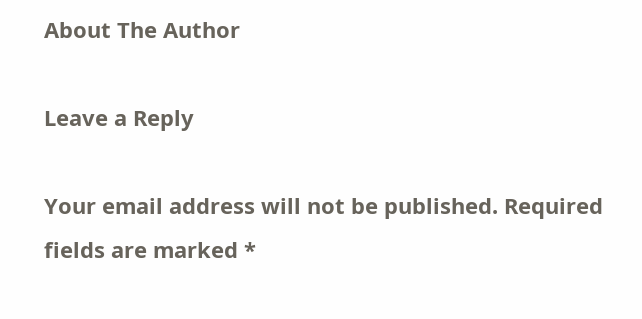About The Author

Leave a Reply

Your email address will not be published. Required fields are marked *